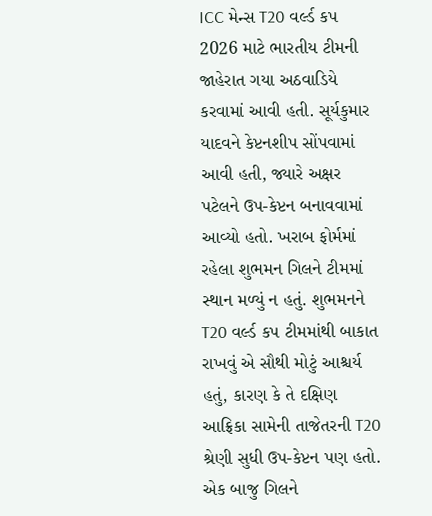ICC મેન્સ T20 વર્લ્ડ કપ 2026 માટે ભારતીય ટીમની જાહેરાત ગયા અઠવાડિયે કરવામાં આવી હતી. સૂર્યકુમાર યાદવને કેપ્ટનશીપ સોંપવામાં આવી હતી, જ્યારે અક્ષર પટેલને ઉપ-કેપ્ટન બનાવવામાં આવ્યો હતો. ખરાબ ફોર્મમાં રહેલા શુભમન ગિલને ટીમમાં સ્થાન મળ્યું ન હતું. શુભમનને T20 વર્લ્ડ કપ ટીમમાંથી બાકાત રાખવું એ સૌથી મોટું આશ્ચર્ય હતું, કારણ કે તે દક્ષિણ આફ્રિકા સામેની તાજેતરની T20 શ્રેણી સુધી ઉપ-કેપ્ટન પણ હતો. એક બાજુ ગિલને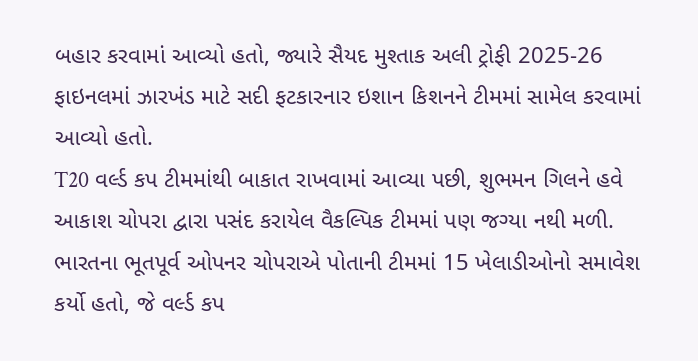બહાર કરવામાં આવ્યો હતો, જ્યારે સૈયદ મુશ્તાક અલી ટ્રોફી 2025-26 ફાઇનલમાં ઝારખંડ માટે સદી ફટકારનાર ઇશાન કિશનને ટીમમાં સામેલ કરવામાં આવ્યો હતો.
T20 વર્લ્ડ કપ ટીમમાંથી બાકાત રાખવામાં આવ્યા પછી, શુભમન ગિલને હવે આકાશ ચોપરા દ્વારા પસંદ કરાયેલ વૈકલ્પિક ટીમમાં પણ જગ્યા નથી મળી. ભારતના ભૂતપૂર્વ ઓપનર ચોપરાએ પોતાની ટીમમાં 15 ખેલાડીઓનો સમાવેશ કર્યો હતો, જે વર્લ્ડ કપ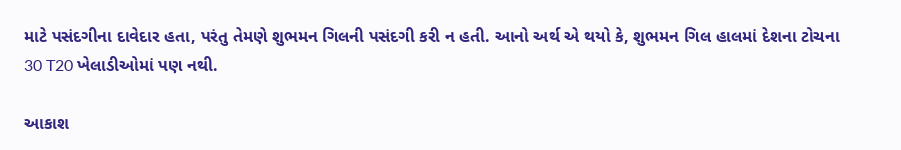માટે પસંદગીના દાવેદાર હતા, પરંતુ તેમણે શુભમન ગિલની પસંદગી કરી ન હતી. આનો અર્થ એ થયો કે, શુભમન ગિલ હાલમાં દેશના ટોચના 30 T20 ખેલાડીઓમાં પણ નથી.

આકાશ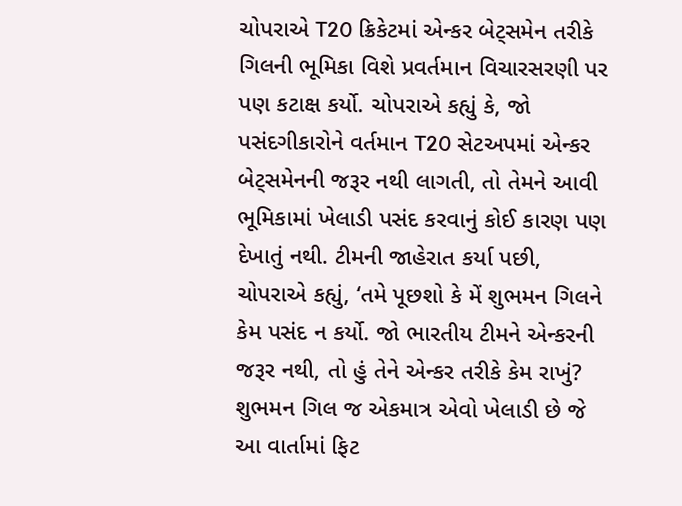ચોપરાએ T20 ક્રિકેટમાં એન્કર બેટ્સમેન તરીકે ગિલની ભૂમિકા વિશે પ્રવર્તમાન વિચારસરણી પર પણ કટાક્ષ કર્યો. ચોપરાએ કહ્યું કે, જો પસંદગીકારોને વર્તમાન T20 સેટઅપમાં એન્કર બેટ્સમેનની જરૂર નથી લાગતી, તો તેમને આવી ભૂમિકામાં ખેલાડી પસંદ કરવાનું કોઈ કારણ પણ દેખાતું નથી. ટીમની જાહેરાત કર્યા પછી, ચોપરાએ કહ્યું, ‘તમે પૂછશો કે મેં શુભમન ગિલને કેમ પસંદ ન કર્યો. જો ભારતીય ટીમને એન્કરની જરૂર નથી, તો હું તેને એન્કર તરીકે કેમ રાખું? શુભમન ગિલ જ એકમાત્ર એવો ખેલાડી છે જે આ વાર્તામાં ફિટ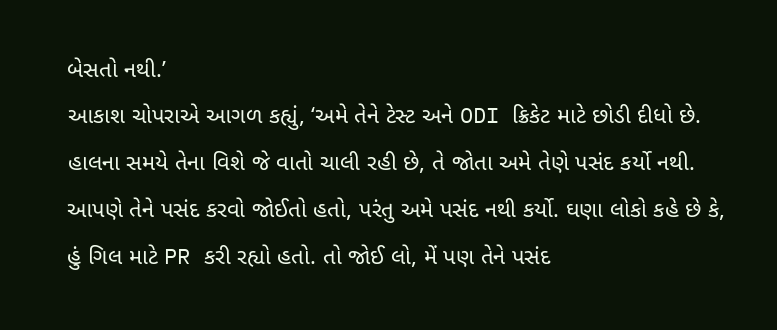બેસતો નથી.’
આકાશ ચોપરાએ આગળ કહ્યું, ‘અમે તેને ટેસ્ટ અને ODI ક્રિકેટ માટે છોડી દીધો છે. હાલના સમયે તેના વિશે જે વાતો ચાલી રહી છે, તે જોતા અમે તેણે પસંદ કર્યો નથી. આપણે તેને પસંદ કરવો જોઈતો હતો, પરંતુ અમે પસંદ નથી કર્યો. ઘણા લોકો કહે છે કે, હું ગિલ માટે PR કરી રહ્યો હતો. તો જોઈ લો, મેં પણ તેને પસંદ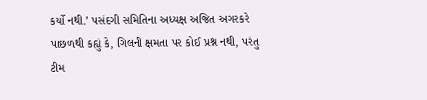કર્યો નથી.’ પસંદગી સમિતિના અધ્યક્ષ અજિત અગરકરે પાછળથી કહ્યું કે, ગિલની ક્ષમતા પર કોઈ પ્રશ્ન નથી, પરંતુ ટીમ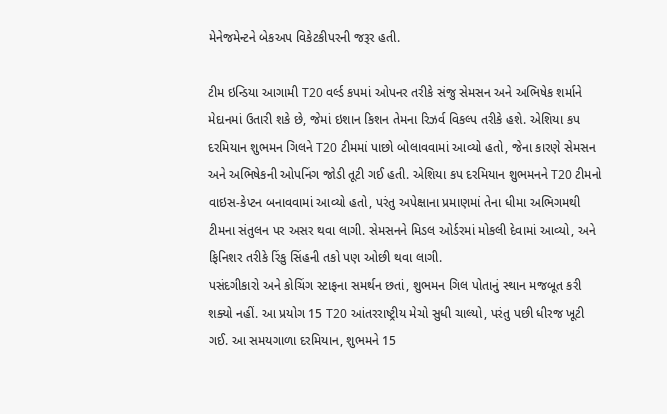મેનેજમેન્ટને બેકઅપ વિકેટકીપરની જરૂર હતી.

ટીમ ઇન્ડિયા આગામી T20 વર્લ્ડ કપમાં ઓપનર તરીકે સંજુ સેમસન અને અભિષેક શર્માને મેદાનમાં ઉતારી શકે છે, જેમાં ઇશાન કિશન તેમના રિઝર્વ વિકલ્પ તરીકે હશે. એશિયા કપ દરમિયાન શુભમન ગિલને T20 ટીમમાં પાછો બોલાવવામાં આવ્યો હતો, જેના કારણે સેમસન અને અભિષેકની ઓપનિંગ જોડી તૂટી ગઈ હતી. એશિયા કપ દરમિયાન શુભમનને T20 ટીમનો વાઇસ-કેપ્ટન બનાવવામાં આવ્યો હતો, પરંતુ અપેક્ષાના પ્રમાણમાં તેના ધીમા અભિગમથી ટીમના સંતુલન પર અસર થવા લાગી. સેમસનને મિડલ ઓર્ડરમાં મોકલી દેવામાં આવ્યો, અને ફિનિશર તરીકે રિંકુ સિંહની તકો પણ ઓછી થવા લાગી.
પસંદગીકારો અને કોચિંગ સ્ટાફના સમર્થન છતાં, શુભમન ગિલ પોતાનું સ્થાન મજબૂત કરી શક્યો નહીં. આ પ્રયોગ 15 T20 આંતરરાષ્ટ્રીય મેચો સુધી ચાલ્યો, પરંતુ પછી ધીરજ ખૂટી ગઈ. આ સમયગાળા દરમિયાન, શુભમને 15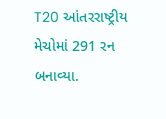T20 આંતરરાષ્ટ્રીય મેચોમાં 291 રન બનાવ્યા.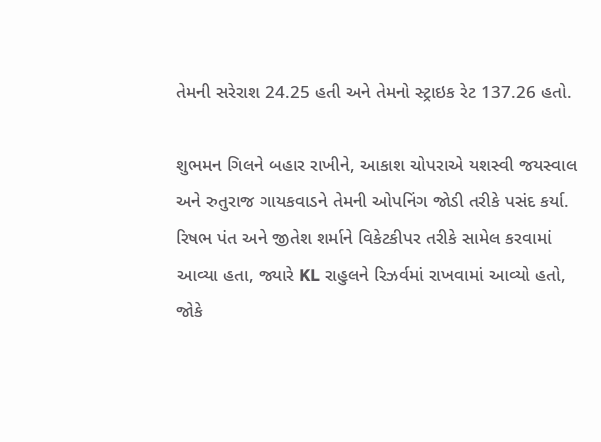તેમની સરેરાશ 24.25 હતી અને તેમનો સ્ટ્રાઇક રેટ 137.26 હતો.

શુભમન ગિલને બહાર રાખીને, આકાશ ચોપરાએ યશસ્વી જયસ્વાલ અને રુતુરાજ ગાયકવાડને તેમની ઓપનિંગ જોડી તરીકે પસંદ કર્યા. રિષભ પંત અને જીતેશ શર્માને વિકેટકીપર તરીકે સામેલ કરવામાં આવ્યા હતા, જ્યારે KL રાહુલને રિઝર્વમાં રાખવામાં આવ્યો હતો, જોકે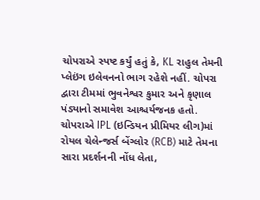ચોપરાએ સ્પષ્ટ કર્યું હતું કે, KL રાહુલ તેમની પ્લેઇંગ ઇલેવનનો ભાગ રહેશે નહીં. ચોપરા દ્વારા ટીમમાં ભુવનેશ્વર કુમાર અને કૃણાલ પંડ્યાનો સમાવેશ આશ્ચર્યજનક હતો. ચોપરાએ IPL (ઇન્ડિયન પ્રીમિયર લીગ)માં રોયલ ચેલેન્જર્સ બેંગ્લોર (RCB) માટે તેમના સારા પ્રદર્શનની નોંધ લેતા,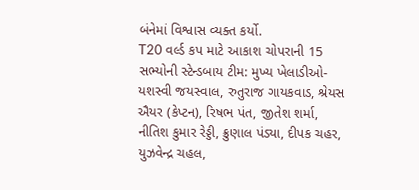બંનેમાં વિશ્વાસ વ્યક્ત કર્યો.
T20 વર્લ્ડ કપ માટે આકાશ ચોપરાની 15 સભ્યોની સ્ટેન્ડબાય ટીમ: મુખ્ય ખેલાડીઓ-યશસ્વી જયસ્વાલ, રુતુરાજ ગાયકવાડ, શ્રેયસ ઐયર (કેપ્ટન), રિષભ પંત, જીતેશ શર્મા, નીતિશ કુમાર રેડ્ડી, ક્રુણાલ પંડ્યા, દીપક ચહર, યુઝવેન્દ્ર ચહલ,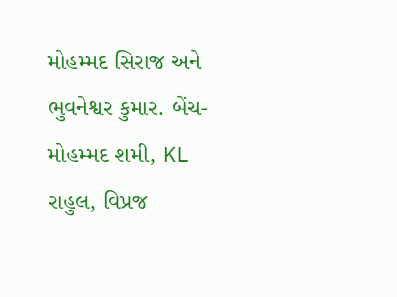મોહમ્મદ સિરાજ અને ભુવનેશ્વર કુમાર. બેંચ-મોહમ્મદ શમી, KL રાહુલ, વિપ્રજ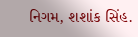નિગમ, શશાંક સિંહ.